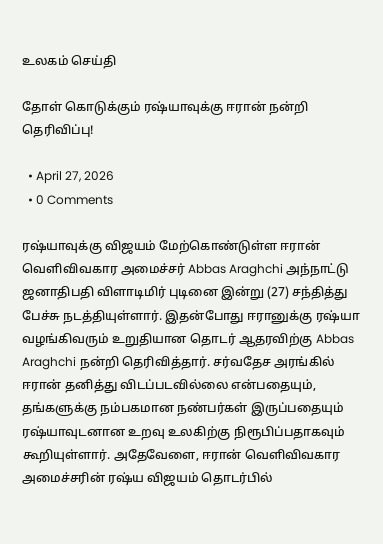உலகம் செய்தி

தோள் கொடுக்கும் ரஷ்யாவுக்கு ஈரான் நன்றி தெரிவிப்பு!

  • April 27, 2026
  • 0 Comments

ரஷ்யாவுக்கு விஜயம் மேற்கொண்டுள்ள ஈரான் வெளிவிவகார அமைச்சர் Abbas Araghchi அந்நாட்டு ஜனாதிபதி விளாடிமிர் புடினை இன்று (27) சந்தித்து பேச்சு நடத்தியுள்ளார். இதன்போது ஈரானுக்கு ரஷ்யா வழங்கிவரும் உறுதியான தொடர் ஆதரவிற்கு Abbas Araghchi நன்றி தெரிவித்தார். சர்வதேச அரங்கில் ஈரான் தனித்து விடப்படவில்லை என்பதையும், தங்களுக்கு நம்பகமான நண்பர்கள் இருப்பதையும் ரஷ்யாவுடனான உறவு உலகிற்கு நிரூபிப்பதாகவும் கூறியுள்ளார். அதேவேளை, ஈரான் வெளிவிவகார அமைச்சரின் ரஷ்ய விஜயம் தொடர்பில்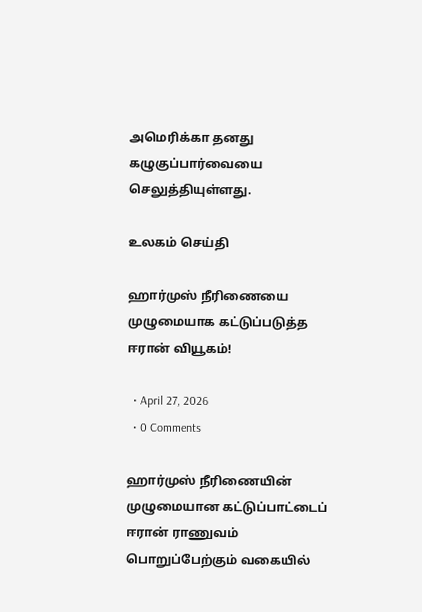அமெரிக்கா தனது கழுகுப்பார்வையை செலுத்தியுள்ளது.

உலகம் செய்தி

ஹார்முஸ் நீரிணையை முழுமையாக கட்டுப்படுத்த ஈரான் வியூகம்!

  • April 27, 2026
  • 0 Comments

ஹார்முஸ் நீரிணையின் முழுமையான கட்டுப்பாட்டைப் ஈரான் ராணுவம் பொறுப்பேற்கும் வகையில்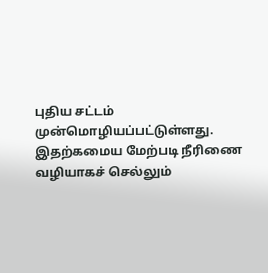புதிய சட்டம் முன்மொழியப்பட்டுள்ளது. இதற்கமைய மேற்படி நீரிணை வழியாகச் செல்லும்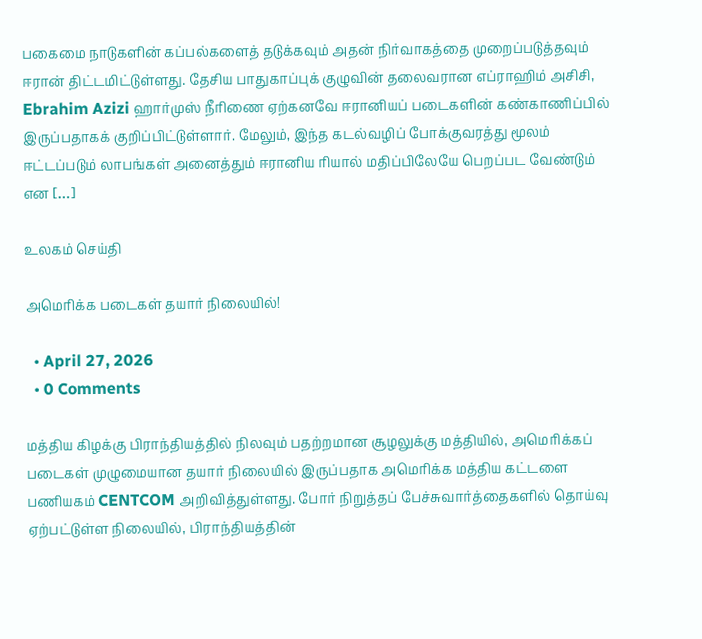பகைமை நாடுகளின் கப்பல்களைத் தடுக்கவும் அதன் நிர்வாகத்தை முறைப்படுத்தவும் ஈரான் திட்டமிட்டுள்ளது. தேசிய பாதுகாப்புக் குழுவின் தலைவரான எப்ராஹிம் அசிசி, Ebrahim Azizi ஹார்முஸ் நீரிணை ஏற்கனவே ஈரானியப் படைகளின் கண்காணிப்பில் இருப்பதாகக் குறிப்பிட்டுள்ளார். மேலும், இந்த கடல்வழிப் போக்குவரத்து மூலம் ஈட்டப்படும் லாபங்கள் அனைத்தும் ஈரானிய ரியால் மதிப்பிலேயே பெறப்பட வேண்டும் என […]

உலகம் செய்தி

அமெரிக்க படைகள் தயார் நிலையில்!

  • April 27, 2026
  • 0 Comments

மத்திய கிழக்கு பிராந்தியத்தில் நிலவும் பதற்றமான சூழலுக்கு மத்தியில், அமெரிக்கப் படைகள் முழுமையான தயார் நிலையில் இருப்பதாக அமெரிக்க மத்திய கட்டளை பணியகம் CENTCOM அறிவித்துள்ளது. போர் நிறுத்தப் பேச்சுவார்த்தைகளில் தொய்வு ஏற்பட்டுள்ள நிலையில், பிராந்தியத்தின்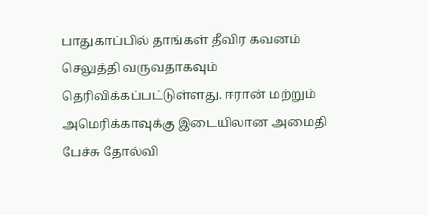பாதுகாப்பில் தாங்கள் தீவிர கவனம் செலுத்தி வருவதாகவும் தெரிவிக்கப்பட்டுள்ளது. ஈரான் மற்றும் அமெரிக்காவுக்கு இடையிலான அமைதி பேச்சு தோல்வி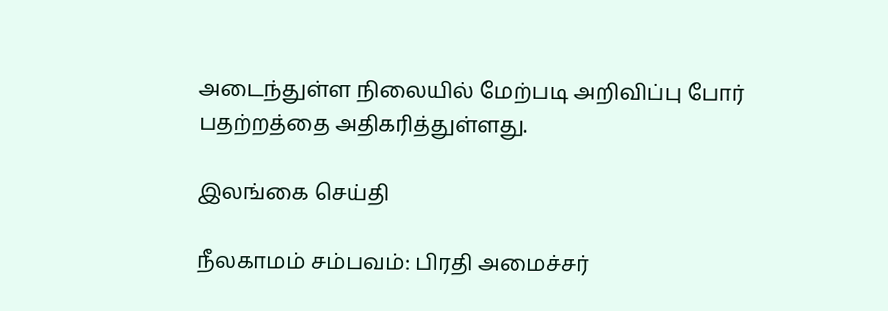அடைந்துள்ள நிலையில் மேற்படி அறிவிப்பு போர் பதற்றத்தை அதிகரித்துள்ளது.

இலங்கை செய்தி

நீலகாமம் சம்பவம்: பிரதி அமைச்சர்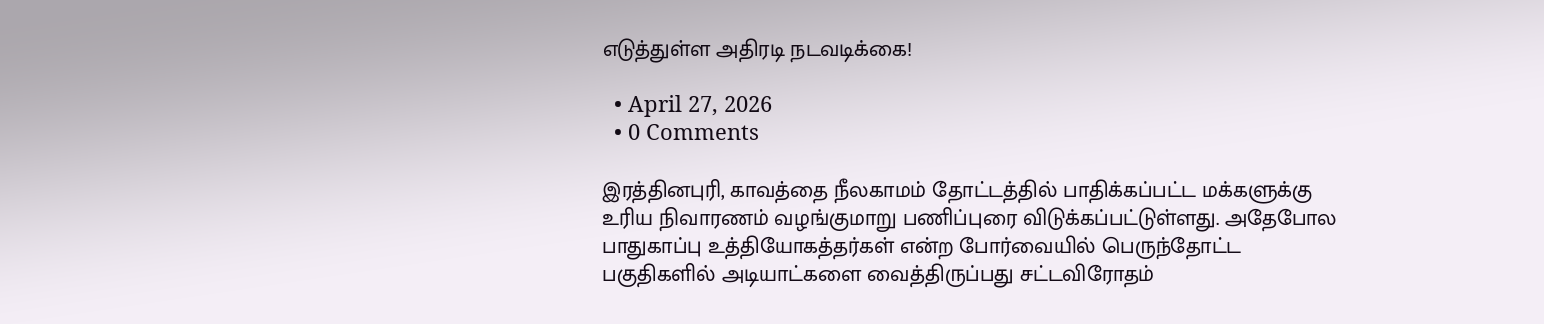எடுத்துள்ள அதிரடி நடவடிக்கை!

  • April 27, 2026
  • 0 Comments

இரத்தினபுரி, காவத்தை நீலகாமம் தோட்டத்தில் பாதிக்கப்பட்ட மக்களுக்கு உரிய நிவாரணம் வழங்குமாறு பணிப்புரை விடுக்கப்பட்டுள்ளது. அதேபோல பாதுகாப்பு உத்தியோகத்தர்கள் என்ற போர்வையில் பெருந்தோட்ட பகுதிகளில் அடியாட்களை வைத்திருப்பது சட்டவிரோதம்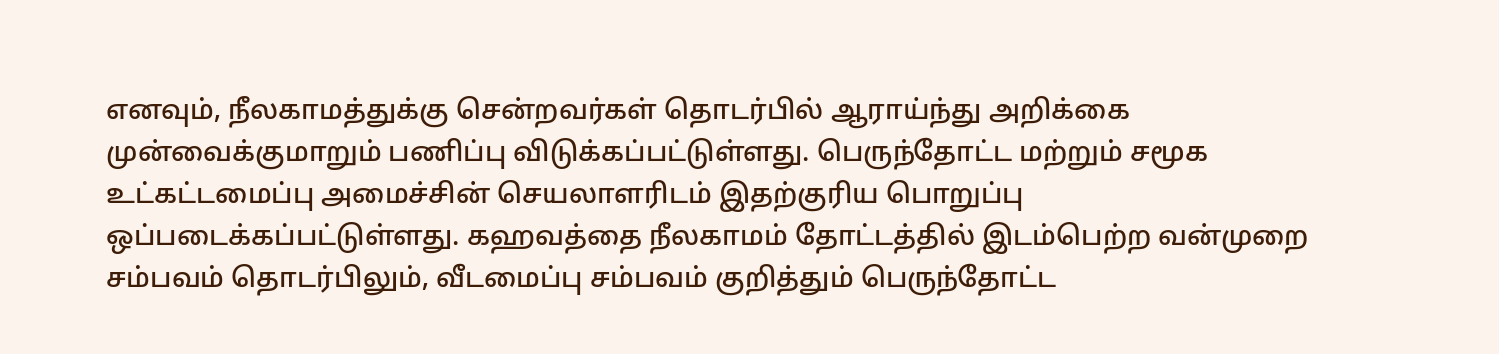எனவும், நீலகாமத்துக்கு சென்றவர்கள் தொடர்பில் ஆராய்ந்து அறிக்கை முன்வைக்குமாறும் பணிப்பு விடுக்கப்பட்டுள்ளது. பெருந்தோட்ட மற்றும் சமூக உட்கட்டமைப்பு அமைச்சின் செயலாளரிடம் இதற்குரிய பொறுப்பு ஒப்படைக்கப்பட்டுள்ளது. கஹவத்தை நீலகாமம் தோட்டத்தில் இடம்பெற்ற வன்முறை சம்பவம் தொடர்பிலும், வீடமைப்பு சம்பவம் குறித்தும் பெருந்தோட்ட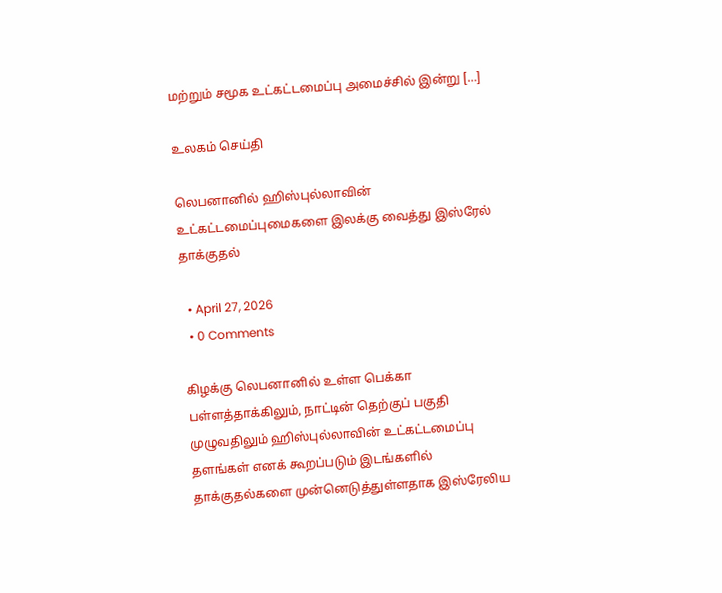மற்றும் சமூக உட்கட்டமைப்பு அமைச்சில் இன்று […]

உலகம் செய்தி

லெபனானில் ஹிஸ்புல்லாவின் உட்கட்டமைப்புமைகளை இலக்கு வைத்து இஸ்ரேல் தாக்குதல்

  • April 27, 2026
  • 0 Comments

கிழக்கு லெபனானில் உள்ள பெக்கா பள்ளத்தாக்கிலும், நாட்டின் தெற்குப் பகுதி முழுவதிலும் ஹிஸ்புல்லாவின் உட்கட்டமைப்பு தளங்கள் எனக் கூறப்படும் இடங்களில் தாக்குதல்களை முன்னெடுத்துள்ளதாக இஸ்ரேலிய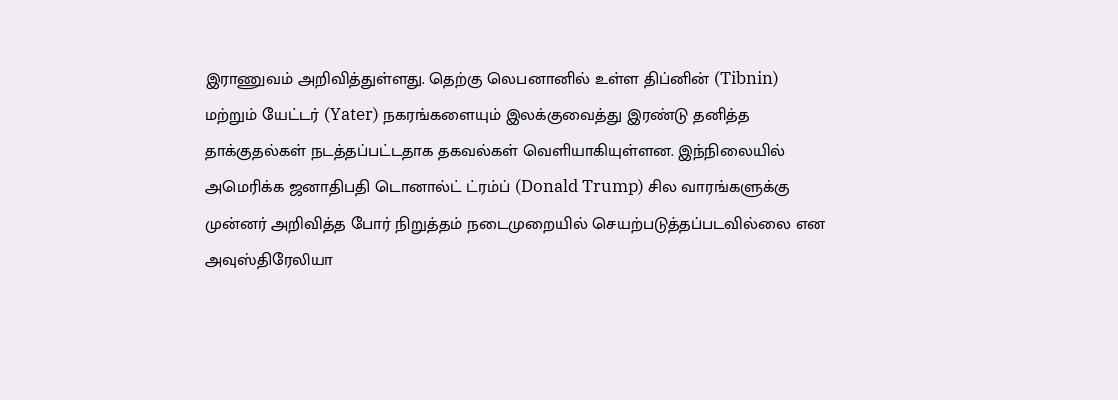இராணுவம் அறிவித்துள்ளது. தெற்கு லெபனானில் உள்ள திப்னின் (Tibnin) மற்றும் யேட்டர் (Yater) நகரங்களையும் இலக்குவைத்து இரண்டு தனித்த தாக்குதல்கள் நடத்தப்பட்டதாக தகவல்கள் வெளியாகியுள்ளன. இந்நிலையில் அமெரிக்க ஜனாதிபதி டொனால்ட் ட்ரம்ப் (Donald Trump) சில வாரங்களுக்கு முன்னர் அறிவித்த போர் நிறுத்தம் நடைமுறையில் செயற்படுத்தப்படவில்லை என அவுஸ்திரேலியா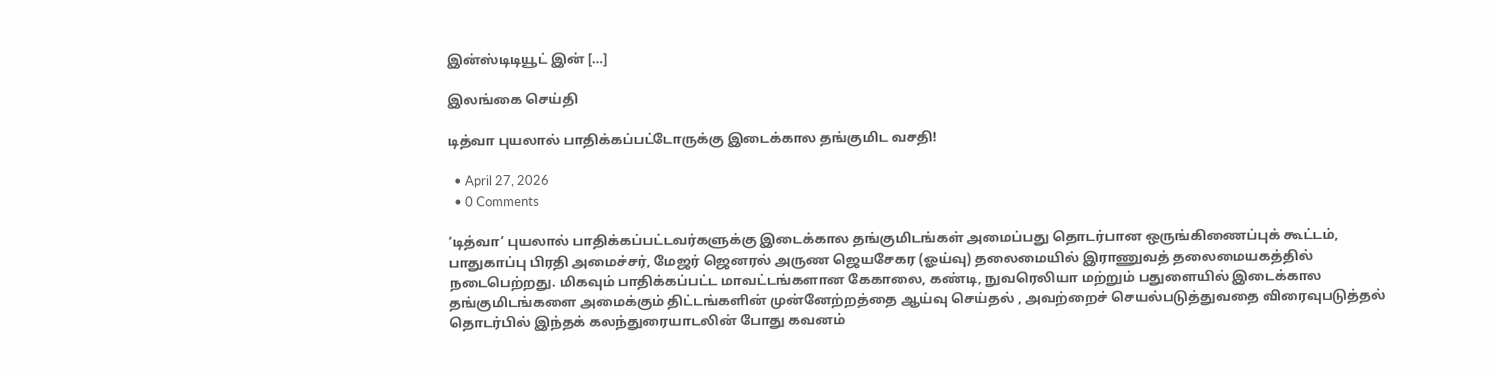இன்ஸ்டிடியூட் இன் […]

இலங்கை செய்தி

டித்வா புயலால் பாதிக்கப்பட்டோருக்கு இடைக்கால தங்குமிட வசதி!

  • April 27, 2026
  • 0 Comments

‘டித்வா’ புயலால் பாதிக்கப்பட்டவர்களுக்கு இடைக்கால தங்குமிடங்கள் அமைப்பது தொடர்பான ஒருங்கிணைப்புக் கூட்டம், பாதுகாப்பு பிரதி அமைச்சர், மேஜர் ஜெனரல் அருண ஜெயசேகர (ஓய்வு) தலைமையில் இராணுவத் தலைமையகத்தில் நடைபெற்றது. மிகவும் பாதிக்கப்பட்ட மாவட்டங்களான கேகாலை, கண்டி, நுவரெலியா மற்றும் பதுளையில் இடைக்கால தங்குமிடங்களை அமைக்கும் திட்டங்களின் முன்னேற்றத்தை ஆய்வு செய்தல் , அவற்றைச் செயல்படுத்துவதை விரைவுபடுத்தல் தொடர்பில் இந்தக் கலந்துரையாடலின் போது கவனம்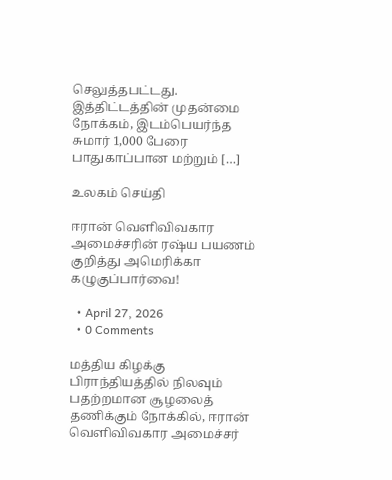செலுத்தபட்டது. இத்திட்டத்தின் முதன்மை நோக்கம், இடம்பெயர்ந்த சுமார் 1,000 பேரை பாதுகாப்பான மற்றும் […]

உலகம் செய்தி

ஈரான் வெளிவிவகார அமைச்சரின் ரஷ்ய பயணம் குறித்து அமெரிக்கா கழுகுப்பார்வை!

  • April 27, 2026
  • 0 Comments

மத்திய கிழக்கு பிராந்தியத்தில் நிலவும் பதற்றமான சூழலைத் தணிக்கும் நோக்கில், ஈரான் வெளிவிவகார அமைச்சர்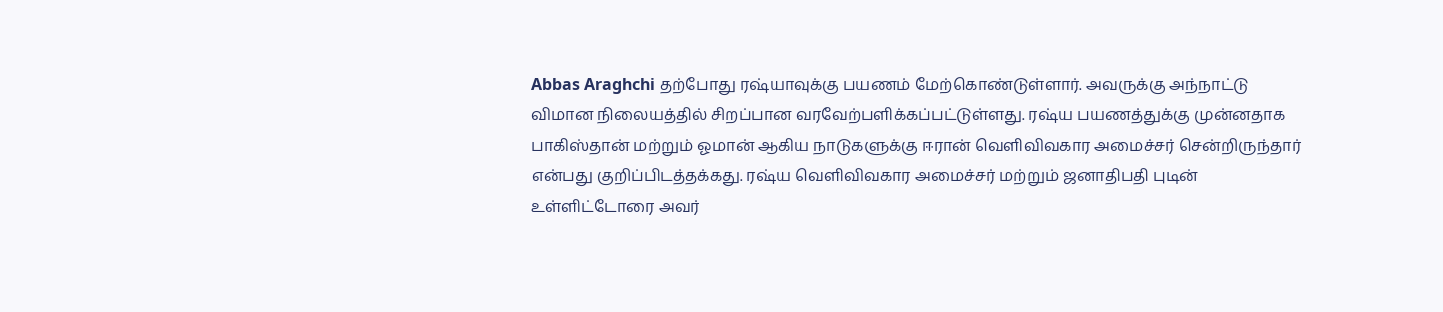Abbas Araghchi தற்போது ரஷ்யாவுக்கு பயணம் மேற்கொண்டுள்ளார். அவருக்கு அந்நாட்டு விமான நிலையத்தில் சிறப்பான வரவேற்பளிக்கப்பட்டுள்ளது. ரஷ்ய பயணத்துக்கு முன்னதாக பாகிஸ்தான் மற்றும் ஓமான் ஆகிய நாடுகளுக்கு ஈரான் வெளிவிவகார அமைச்சர் சென்றிருந்தார் என்பது குறிப்பிடத்தக்கது. ரஷ்ய வெளிவிவகார அமைச்சர் மற்றும் ஜனாதிபதி புடின் உள்ளிட்டோரை அவர்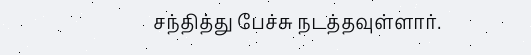சந்தித்து பேச்சு நடத்தவுள்ளார்.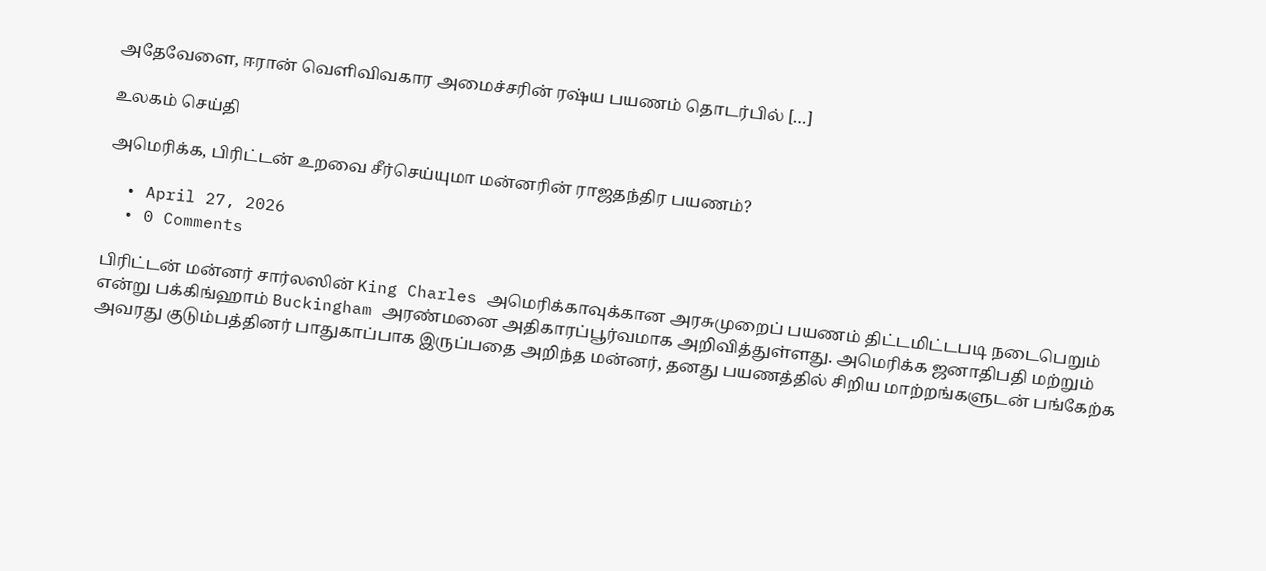அதேவேளை, ஈரான் வெளிவிவகார அமைச்சரின் ரஷ்ய பயணம் தொடர்பில் […]

உலகம் செய்தி

அமெரிக்க, பிரிட்டன் உறவை சீர்செய்யுமா மன்னரின் ராஜதந்திர பயணம்?

  • April 27, 2026
  • 0 Comments

பிரிட்டன் மன்னர் சார்லஸின் King Charles அமெரிக்காவுக்கான அரசுமுறைப் பயணம் திட்டமிட்டபடி நடைபெறும் என்று பக்கிங்ஹாம் Buckingham அரண்மனை அதிகாரப்பூர்வமாக அறிவித்துள்ளது. அமெரிக்க ஜனாதிபதி மற்றும் அவரது குடும்பத்தினர் பாதுகாப்பாக இருப்பதை அறிந்த மன்னர், தனது பயணத்தில் சிறிய மாற்றங்களுடன் பங்கேற்க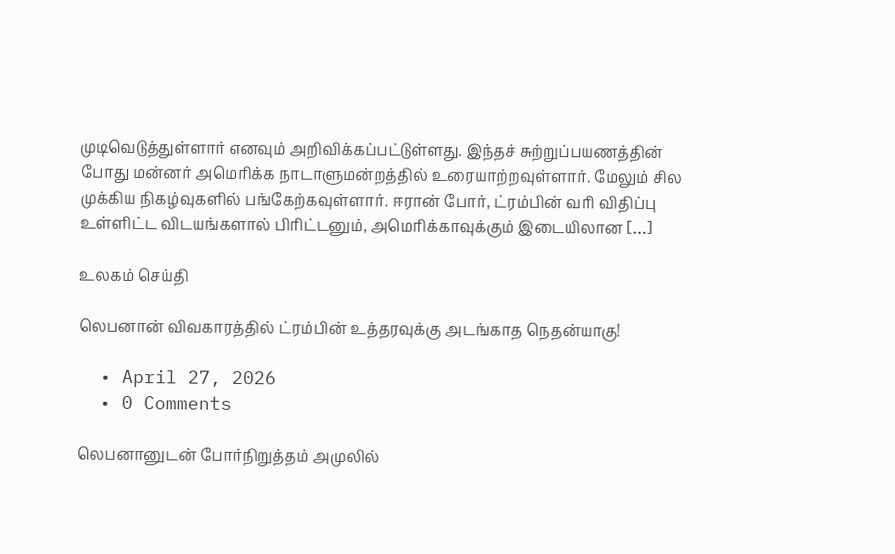முடிவெடுத்துள்ளார் எனவும் அறிவிக்கப்பட்டுள்ளது. இந்தச் சுற்றுப்பயணத்தின் போது மன்னர் அமெரிக்க நாடாளுமன்றத்தில் உரையாற்றவுள்ளார். மேலும் சில முக்கிய நிகழ்வுகளில் பங்கேற்கவுள்ளார். ஈரான் போர், ட்ரம்பின் வரி விதிப்பு உள்ளிட்ட விடயங்களால் பிரிட்டனும், அமெரிக்காவுக்கும் இடையிலான […]

உலகம் செய்தி

லெபனான் விவகாரத்தில் ட்ரம்பின் உத்தரவுக்கு அடங்காத நெதன்யாகு!

  • April 27, 2026
  • 0 Comments

லெபனானுடன் போர்நிறுத்தம் அமுலில்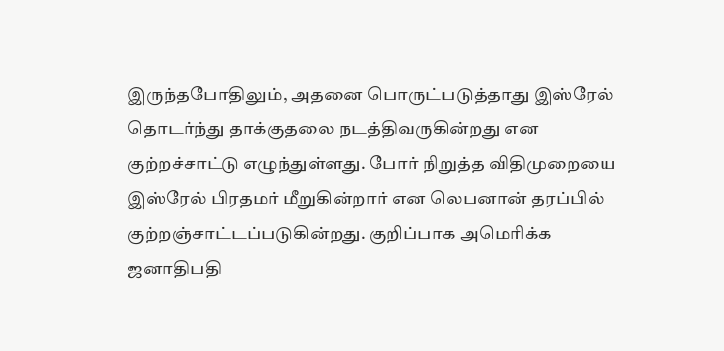இருந்தபோதிலும், அதனை பொருட்படுத்தாது இஸ்ரேல் தொடர்ந்து தாக்குதலை நடத்திவருகின்றது என குற்றச்சாட்டு எழுந்துள்ளது. போர் நிறுத்த விதிமுறையை இஸ்ரேல் பிரதமர் மீறுகின்றார் என லெபனான் தரப்பில் குற்றஞ்சாட்டப்படுகின்றது. குறிப்பாக அமெரிக்க ஜனாதிபதி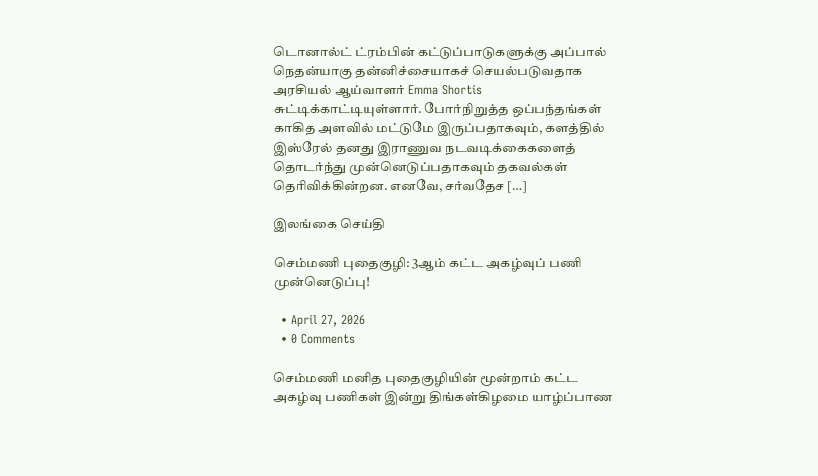டொனால்ட் ட்ரம்பின் கட்டுப்பாடுகளுக்கு அப்பால் நெதன்யாகு தன்னிச்சையாகச் செயல்படுவதாக அரசியல் ஆய்வாளர் Emma Shortis சுட்டிக்காட்டியுள்ளார். போர்நிறுத்த ஒப்பந்தங்கள் காகித அளவில் மட்டுமே இருப்பதாகவும், களத்தில் இஸ்ரேல் தனது இராணுவ நடவடிக்கைகளைத் தொடர்ந்து முன்னெடுப்பதாகவும் தகவல்கள் தெரிவிக்கின்றன. எனவே, சர்வதேச […]

இலங்கை செய்தி

செம்மணி புதைகுழி: 3ஆம் கட்ட அகழ்வுப் பணி முன்னெடுப்பு!

  • April 27, 2026
  • 0 Comments

செம்மணி மனித புதைகுழியின் மூன்றாம் கட்ட அகழ்வு பணிகள் இன்று திங்கள்கிழமை யாழ்ப்பாண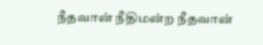நீதவான் நீதிமன்ற நீதவான்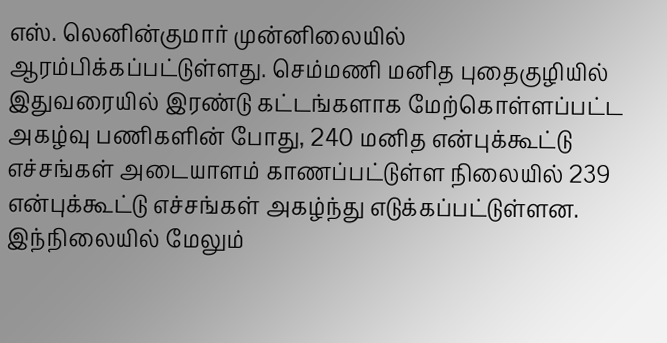எஸ். லெனின்குமார் முன்னிலையில் ஆரம்பிக்கப்பட்டுள்ளது. செம்மணி மனித புதைகுழியில் இதுவரையில் இரண்டு கட்டங்களாக மேற்கொள்ளப்பட்ட அகழ்வு பணிகளின் போது, 240 மனித என்புக்கூட்டு எச்சங்கள் அடையாளம் காணப்பட்டுள்ள நிலையில் 239 என்புக்கூட்டு எச்சங்கள் அகழ்ந்து எடுக்கப்பட்டுள்ளன. இந்நிலையில் மேலும்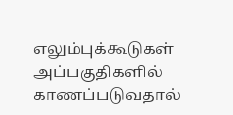எலும்புக்கூடுகள் அப்பகுதிகளில் காணப்படுவதால்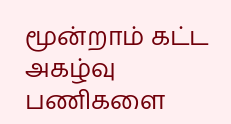மூன்றாம் கட்ட அகழ்வு பணிகளை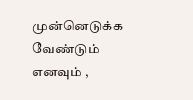முன்னெடுக்க வேண்டும் எனவும் ,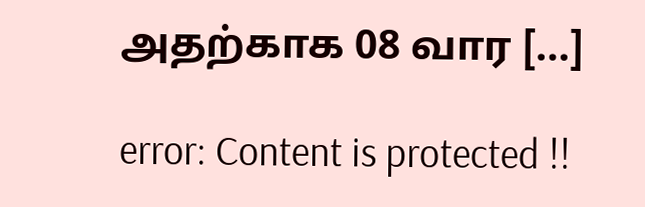அதற்காக 08 வார […]

error: Content is protected !!